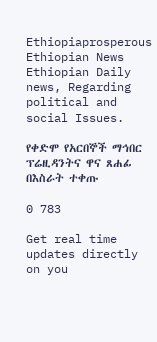Ethiopiaprosperous
Ethiopian News Ethiopian Daily news, Regarding political and social Issues.

የቀድሞ የአርበኞች ማኅበር ፕሬዚዳንትና ዋና ጸሐፊ በእስራት ተቀጡ

0 783

Get real time updates directly on you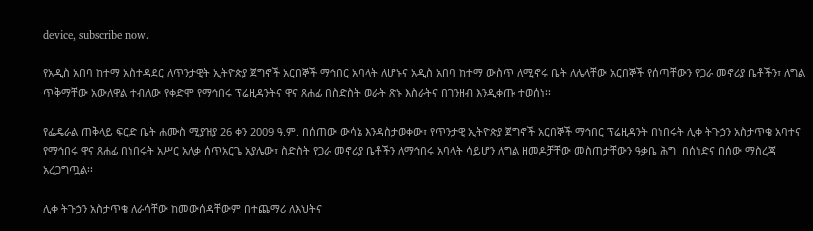device, subscribe now.

የአዲስ አበባ ከተማ አስተዳደር ለጥንታዊት ኢትዮጵያ ጀግኖች አርበኞች ማኅበር አባላት ለሆኑና አዲስ አበባ ከተማ ውስጥ ለሚኖሩ ቤት ለሌላቸው አርበኞች የሰጣቸውን የጋራ መኖሪያ ቤቶችን፣ ለግል ጥቅማቸው አውለዋል ተብለው የቀድሞ የማኅበሩ ፕሬዚዳንትና ዋና ጸሐፊ በስድስት ወራት ጽኑ እስራትና በገንዘብ እንዲቀጡ ተወሰነ፡፡

የፌዴራል ጠቅላይ ፍርድ ቤት ሐሙስ ሚያዝያ 26 ቀን 2009 ዓ.ም. በሰጠው ውሳኔ እንዳስታወቀው፣ የጥንታዊ ኢትዮጵያ ጀግኖች አርበኞች ማኅበር ፕሬዚዳንት በነበሩት ሊቀ ትጉኃን አስታጥቄ አባተና የማኅበሩ ዋና ጸሐፊ በነበሩት አሥር አለቃ ሰጥአርጌ አያሌው፣ ስድስት የጋራ መኖሪያ ቤቶችን ለማኅበሩ አባላት ሳይሆን ለግል ዘመዶቻቸው መስጠታቸውን ዓቃቤ ሕግ  በሰነድና በሰው ማስረጃ አረጋግጧል፡፡

ሊቀ ትጉኃን አስታጥቄ ለራሳቸው ከመውሰዳቸውም በተጨማሪ ለእህትና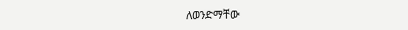ለወንድማቸው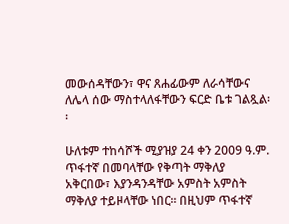መውሰዳቸውን፣ ዋና ጸሐፊውም ለራሳቸውና ለሌላ ሰው ማስተላለፋቸውን ፍርድ ቤቱ ገልጿል፡፡

ሁለቱም ተከሳሾች ሚያዝያ 24 ቀን 2009 ዓ.ም. ጥፋተኛ በመባላቸው የቅጣት ማቅለያ አቅርበው፣ እያንዳንዳቸው አምስት አምስት ማቅለያ ተይዞላቸው ነበር፡፡ በዚህም ጥፋተኛ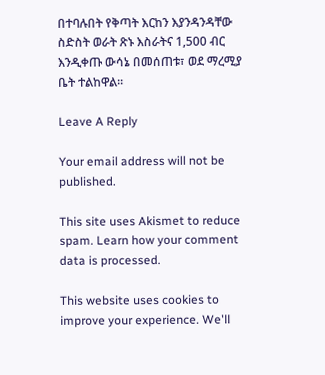በተባሉበት የቅጣት እርከን እያንዳንዳቸው ስድስት ወራት ጽኑ እስራትና 1,500 ብር እንዲቀጡ ውሳኔ በመሰጠቱ፣ ወደ ማረሚያ ቤት ተልከዋል፡፡

Leave A Reply

Your email address will not be published.

This site uses Akismet to reduce spam. Learn how your comment data is processed.

This website uses cookies to improve your experience. We'll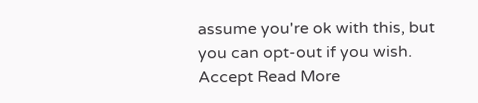assume you're ok with this, but you can opt-out if you wish. Accept Read More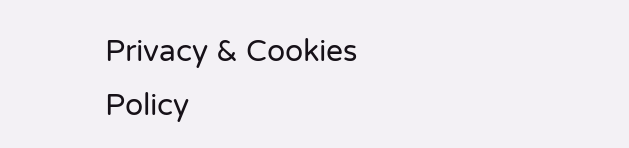Privacy & Cookies Policy